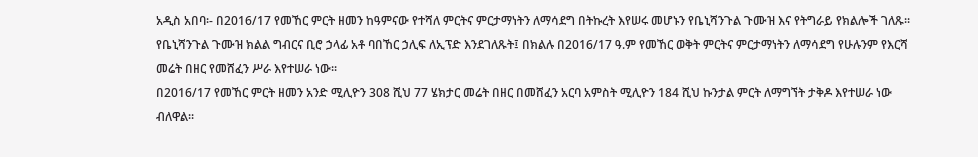አዲስ አበባ፡- በ2016/17 የመኸር ምርት ዘመን ከዓምናው የተሻለ ምርትና ምርታማነትን ለማሳደግ በትኩረት እየሠሩ መሆኑን የቤኒሻንጉል ጉሙዝ እና የትግራይ የክልሎች ገለጹ፡፡
የቤኒሻንጉል ጉሙዝ ክልል ግብርና ቢሮ ኃላፊ አቶ ባበኸር ኃሊፍ ለኢፕድ እንደገለጹት፤ በክልሉ በ2016/17 ዓ.ም የመኸር ወቅት ምርትና ምርታማነትን ለማሳደግ የሁሉንም የእርሻ መሬት በዘር የመሸፈን ሥራ እየተሠራ ነው፡፡
በ2016/17 የመኸር ምርት ዘመን አንድ ሚሊዮን 308 ሺህ 77 ሄክታር መሬት በዘር በመሸፈን አርባ አምስት ሚሊዮን 184 ሺህ ኩንታል ምርት ለማግኘት ታቅዶ እየተሠራ ነው ብለዋል፡፡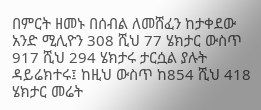በምርት ዘመኑ በሰብል ለመሸፈን ከታቀደው አንድ ሚሊዮን 308 ሺህ 77 ሄክታር ውስጥ 917 ሺህ 294 ሄክታሩ ታርሷል ያሉት ዳይሬክተሩ፤ ከዚህ ውስጥ ከ854 ሺህ 418 ሄክታር መሬት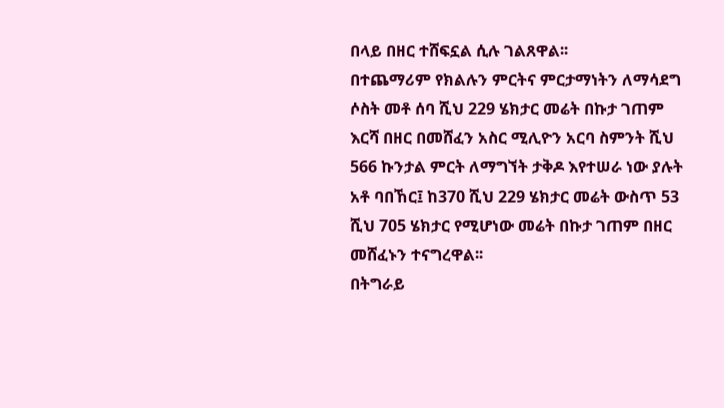በላይ በዘር ተሸፍኗል ሲሉ ገልጸዋል፡፡
በተጨማሪም የክልሉን ምርትና ምርታማነትን ለማሳደግ ሶስት መቶ ሰባ ሺህ 229 ሄክታር መሬት በኩታ ገጠም እርሻ በዘር በመሸፈን አስር ሚሊዮን አርባ ስምንት ሺህ 566 ኩንታል ምርት ለማግኘት ታቅዶ እየተሠራ ነው ያሉት አቶ ባበኸር፤ ከ370 ሺህ 229 ሄክታር መሬት ውስጥ 53 ሺህ 705 ሄክታር የሚሆነው መሬት በኩታ ገጠም በዘር መሸፈኑን ተናግረዋል፡፡
በትግራይ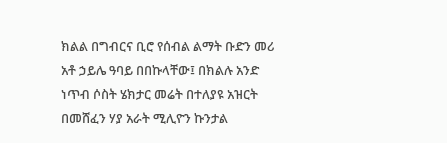ክልል በግብርና ቢሮ የሰብል ልማት ቡድን መሪ አቶ ኃይሌ ዓባይ በበኩላቸው፤ በክልሉ አንድ ነጥብ ሶስት ሄክታር መሬት በተለያዩ አዝርት በመሸፈን ሃያ አራት ሚሊዮን ኩንታል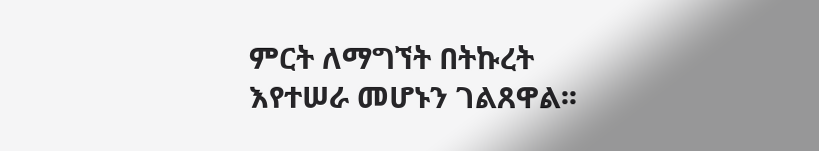ምርት ለማግኘት በትኩረት እየተሠራ መሆኑን ገልጸዋል፡፡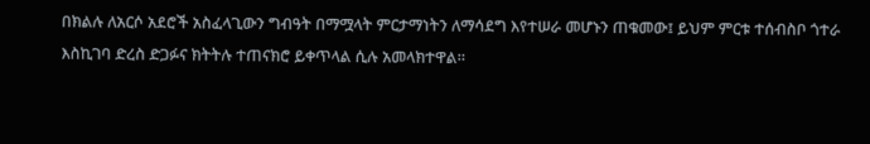በክልሉ ለአርሶ አደሮች አስፈላጊውን ግብዓት በማሟላት ምርታማነትን ለማሳደግ እየተሠራ መሆኑን ጠቁመው፤ ይህም ምርቱ ተሰብስቦ ጎተራ እስኪገባ ድረስ ድጋፉና ክትትሉ ተጠናክሮ ይቀጥላል ሲሉ አመላክተዋል፡፡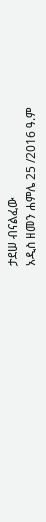ታደሠ ብናልፈው
አዲስ ዘመን ሐምሌ 25 /2016 ዓ.ም